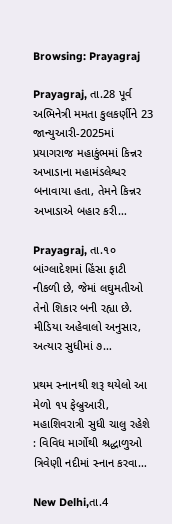Browsing: Prayagraj

Prayagraj, તા.28 પૂર્વ અભિનેત્રી મમતા કુલકર્ણીને 23 જાન્યુઆરી-2025માં પ્રયાગરાજ મહાકુંભમાં કિન્નર અખાડાના મહામંડલેશ્વર બનાવાયા હતા, તેમને કિન્નર અખાડાએ બહાર કરી…

Prayagraj, તા.૧૦ બાંગ્લાદેશમાં હિંસા ફાટી નીકળી છે, જેમાં લઘુમતીઓ તેનો શિકાર બની રહ્યા છે. મીડિયા અહેવાલો અનુસાર, અત્યાર સુધીમાં ૭…

પ્રથમ સ્નાનથી શરૂ થયેલો આ મેળો ૧૫ ફેબ્રુઆરી, મહાશિવરાત્રી સુધી ચાલુ રહેશે : વિવિધ માર્ગોથી શ્રદ્ધાળુઓ ત્રિવેણી નદીમાં સ્નાન કરવા…

New Delhi,તા.4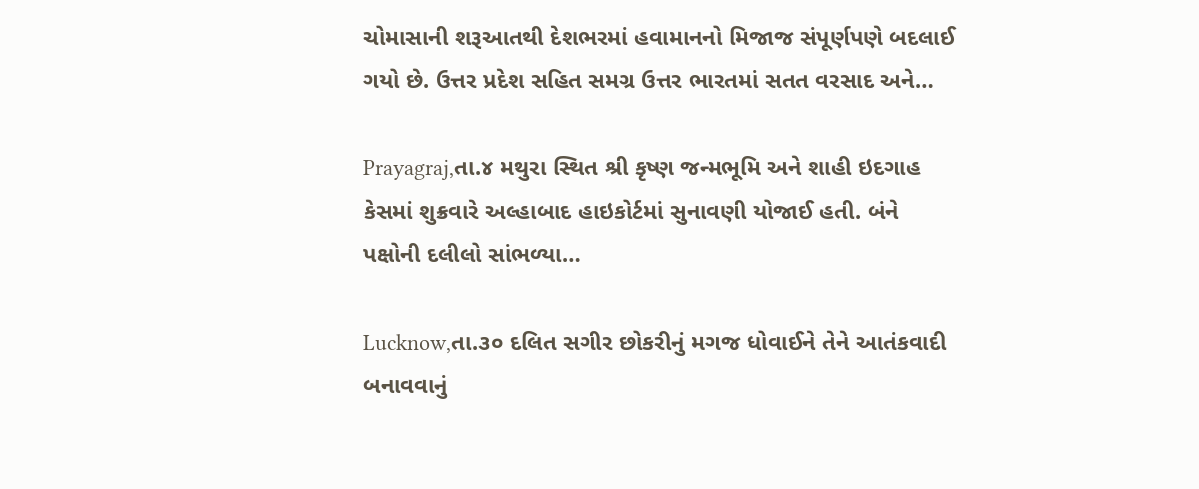ચોમાસાની શરૂઆતથી દેશભરમાં હવામાનનો મિજાજ સંપૂર્ણપણે બદલાઈ ગયો છે. ઉત્તર પ્રદેશ સહિત સમગ્ર ઉત્તર ભારતમાં સતત વરસાદ અને…

Prayagraj,તા.૪ મથુરા સ્થિત શ્રી કૃષ્ણ જન્મભૂમિ અને શાહી ઇદગાહ કેસમાં શુક્રવારે અલ્હાબાદ હાઇકોર્ટમાં સુનાવણી યોજાઈ હતી. બંને પક્ષોની દલીલો સાંભળ્યા…

Lucknow,તા.૩૦ દલિત સગીર છોકરીનું મગજ ધોવાઈને તેને આતંકવાદી બનાવવાનું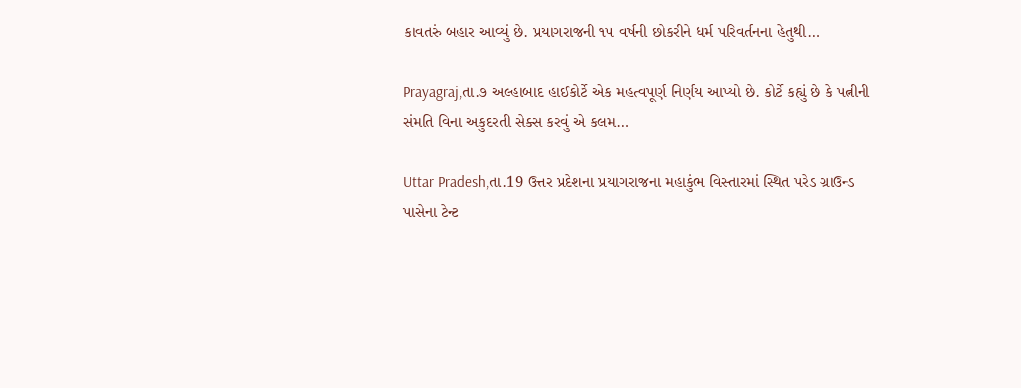કાવતરું બહાર આવ્યું છે. પ્રયાગરાજની ૧૫ વર્ષની છોકરીને ધર્મ પરિવર્તનના હેતુથી…

Prayagraj,તા.૭ અલ્હાબાદ હાઈકોર્ટે એક મહત્વપૂર્ણ નિર્ણય આપ્યો છે. કોર્ટે કહ્યું છે કે પત્નીની સંમતિ વિના અકુદરતી સેક્સ કરવું એ કલમ…

Uttar Pradesh,તા.19 ઉત્તર પ્રદેશના પ્રયાગરાજના મહાકુંભ વિસ્તારમાં સ્થિત પરેડ ગ્રાઉન્ડ પાસેના ટેન્ટ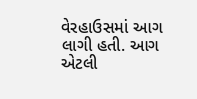વેરહાઉસમાં આગ લાગી હતી. આગ એટલી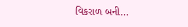વિકરાળ બની…